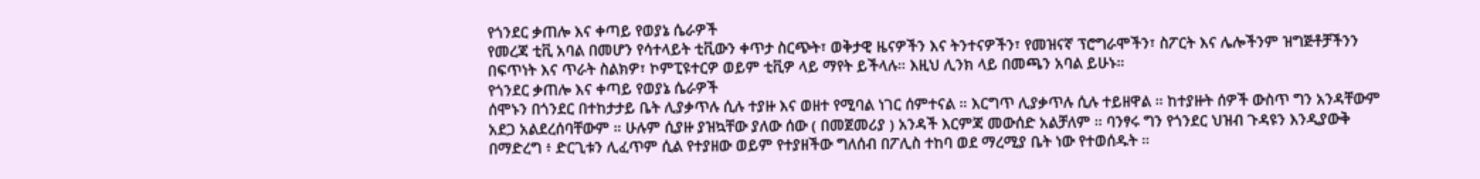የጎንደር ቃጠሎ እና ቀጣይ የወያኔ ሴራዎች
የመረጃ ቲቪ አባል በመሆን የሳተላይት ቲቪውን ቀጥታ ስርጭት፣ ወቅታዊ ዜናዎችን እና ትንተናዎችን፣ የመዝናኛ ፕሮግራሞችን፣ ስፖርት እና ሌሎችንም ዝግጅቶቻችንን በፍጥነት እና ጥራት ስልክዎ፣ ኮምፒዩተርዎ ወይም ቲቪዎ ላይ ማየት ይችላሉ። እዚህ ሊንክ ላይ በመጫን አባል ይሁኑ።
የጎንደር ቃጠሎ እና ቀጣይ የወያኔ ሴራዎች
ሰሞኑን በጎንደር በተከታታይ ቤት ሊያቃጥሉ ሲሉ ተያዙ እና ወዘተ የሚባል ነገር ሰምተናል ። እርግጥ ሊያቃጥሉ ሲሉ ተይዘዋል ። ከተያዙት ሰዎች ውስጥ ግን አንዳቸውም አደጋ አልደረሰባቸውም ። ሁሉም ሲያዙ ያዝኳቸው ያለው ሰው ( በመጀመሪያ ) አንዳች እርምጃ መውሰድ አልቻለም ። ባንፃሩ ግን የጎንደር ህዝብ ጉዳዩን እንዲያውቅ በማድረግ ፥ ድርጊቱን ሊፈጥም ሲል የተያዘው ወይም የተያዘችው ግለሰብ በፖሊስ ተከባ ወደ ማረሚያ ቤት ነው የተወሰዱት ።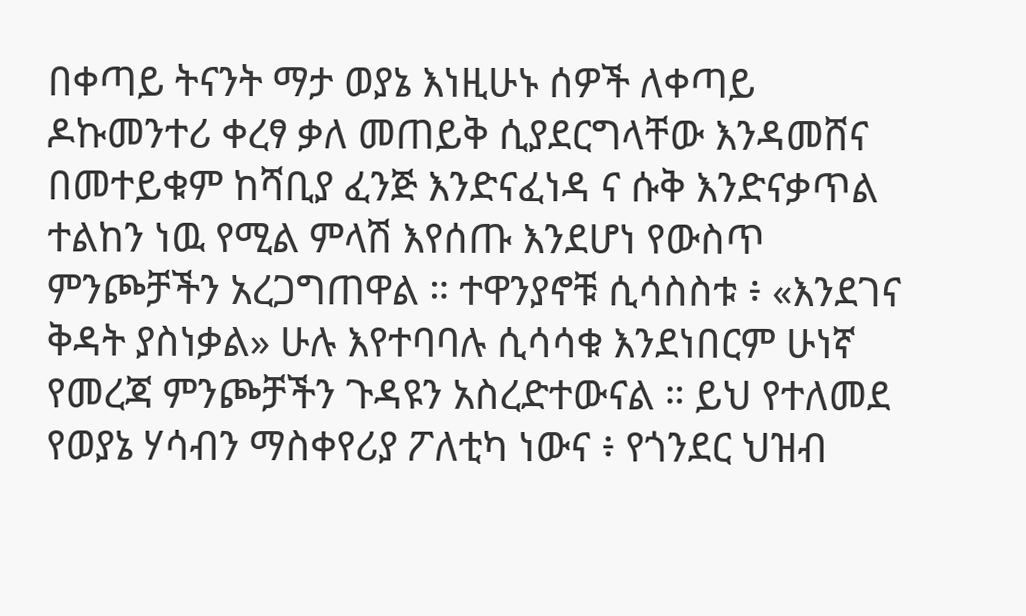በቀጣይ ትናንት ማታ ወያኔ እነዚሁኑ ሰዎች ለቀጣይ ዶኩመንተሪ ቀረፃ ቃለ መጠይቅ ሲያደርግላቸው እንዳመሸና
በመተይቁም ከሻቢያ ፈንጅ እንድናፈነዳ ና ሱቅ እንድናቃጥል ተልከን ነዉ የሚል ምላሽ እየሰጡ እንደሆነ የውስጥ ምንጮቻችን አረጋግጠዋል ። ተዋንያኖቹ ሲሳስስቱ ፥ «እንደገና ቅዳት ያስነቃል» ሁሉ እየተባባሉ ሲሳሳቁ እንደነበርም ሁነኛ የመረጃ ምንጮቻችን ጉዳዩን አስረድተውናል ። ይህ የተለመደ የወያኔ ሃሳብን ማስቀየሪያ ፖለቲካ ነውና ፥ የጎንደር ህዝብ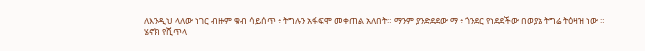ለእንዲህ ላለው ነገር ብዙም ቁብ ሳይሰጥ ፥ ትግሉን አፋፍሞ መቀጠል አለበት። ማንም ያንድደደው ማ ፥ ጎንደር የነደደችው በወያኔ ትግሬ ትዕዛዝ ነው ።
ሄኖክ የሺጥላ